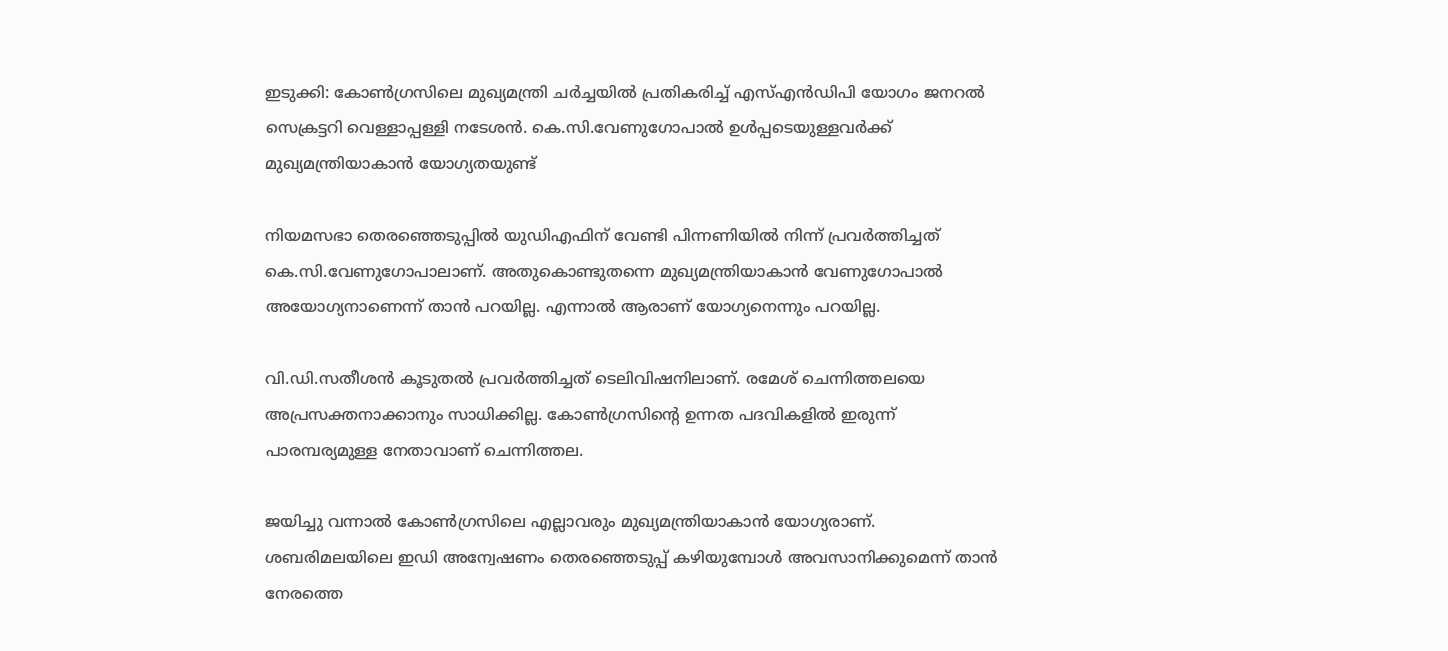ഇടുക്കി: കോൺഗ്രസിലെ മുഖ്യമന്ത്രി ചർച്ചയിൽ പ്രതികരിച്ച് എസ്എൻഡിപി യോഗം ജനറൽ സെക്രട്ടറി വെള്ളാപ്പള്ളി നടേശൻ. കെ.സി.വേണുഗോപാൽ ഉൾപ്പടെയുള്ളവർക്ക് മുഖ്യമന്ത്രിയാകാൻ യോഗ്യതയുണ്ട്

നിയമസഭാ തെരഞ്ഞെടുപ്പിൽ യുഡിഎഫിന് വേണ്ടി പിന്നണിയിൽ നിന്ന് പ്രവർത്തിച്ചത് കെ.സി.വേണുഗോപാലാണ്. അതുകൊണ്ടുതന്നെ മുഖ്യമന്ത്രിയാകാൻ വേണുഗോപാൽ അയോഗ്യനാണെന്ന് താൻ പറയില്ല. എന്നാൽ ആരാണ് യോഗ്യനെന്നും പറയില്ല.

വി.ഡി.സതീശൻ കൂടുതൽ പ്രവർത്തിച്ചത് ടെലിവിഷനിലാണ്. രമേശ് ചെന്നിത്തലയെ അപ്രസക്തനാക്കാനും സാധിക്കില്ല. കോൺഗ്രസിന്‍റെ ഉന്നത പദവികളിൽ ഇരുന്ന് പാരമ്പര്യമുള്ള നേതാവാണ് ചെന്നിത്തല.

ജയിച്ചു വന്നാൽ കോൺഗ്രസിലെ എല്ലാവരും മുഖ്യമന്ത്രിയാകാൻ യോഗ്യരാണ്. ശബരിമലയിലെ ഇഡി അന്വേഷണം തെരഞ്ഞെടുപ്പ് കഴിയുമ്പോൾ അവസാനിക്കുമെന്ന് താൻ നേരത്തെ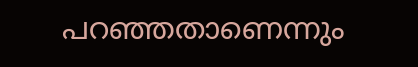പറഞ്ഞതാണെന്നും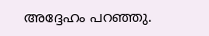അദ്ദേഹം പറഞ്ഞു.